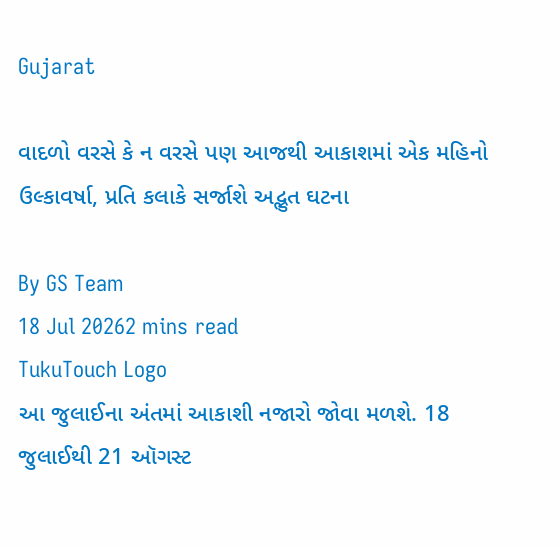Gujarat

વાદળો વરસે કે ન વરસે પણ આજથી આકાશમાં એક મહિનો ઉલ્કાવર્ષા, પ્રતિ કલાકે સર્જાશે અદ્ભુત ઘટના

By GS Team
18 Jul 20262 mins read
TukuTouch Logo
આ જુલાઈના અંતમાં આકાશી નજારો જોવા મળશે. 18 જુલાઈથી 21 ઑગસ્ટ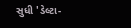સુધી 'ડેલ્ટા-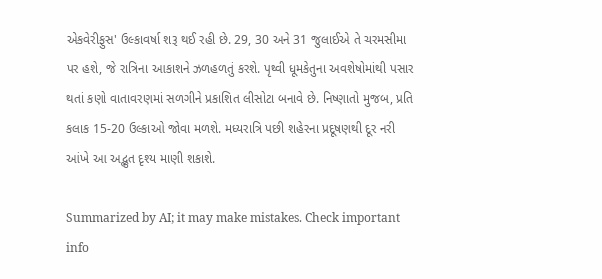એકવેરીફુસ' ઉલ્કાવર્ષા શરૂ થઈ રહી છે. 29, 30 અને 31 જુલાઈએ તે ચરમસીમા પર હશે, જે રાત્રિના આકાશને ઝળહળતું કરશે. પૃથ્વી ધૂમકેતુના અવશેષોમાંથી પસાર થતાં કણો વાતાવરણમાં સળગીને પ્રકાશિત લીસોટા બનાવે છે. નિષ્ણાતો મુજબ, પ્રતિ કલાક 15-20 ઉલ્કાઓ જોવા મળશે. મધ્યરાત્રિ પછી શહેરના પ્રદૂષણથી દૂર નરી આંખે આ અદ્ભુત દૃશ્ય માણી શકાશે.

Summarized by AI; it may make mistakes. Check important info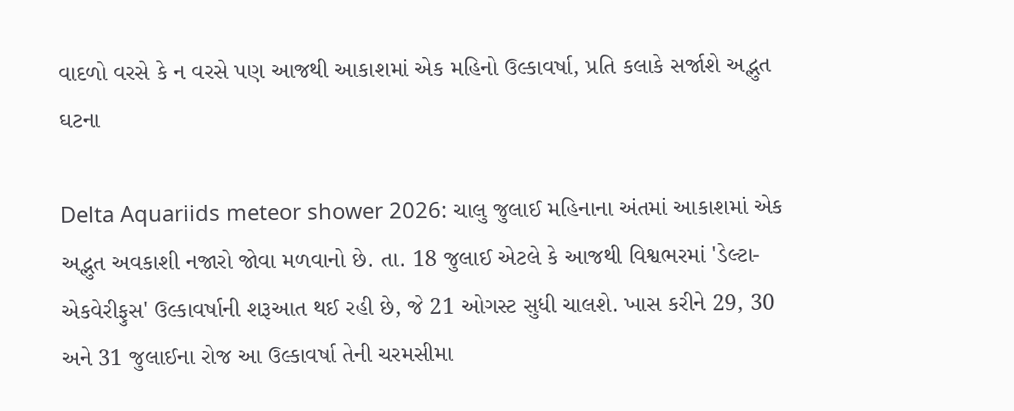વાદળો વરસે કે ન વરસે પણ આજથી આકાશમાં એક મહિનો ઉલ્કાવર્ષા, પ્રતિ કલાકે સર્જાશે અદ્ભુત ઘટના

Delta Aquariids meteor shower 2026: ચાલુ જુલાઈ મહિનાના અંતમાં આકાશમાં એક અદ્ભુત અવકાશી નજારો જોવા મળવાનો છે. તા. 18 જુલાઈ એટલે કે આજથી વિશ્વભરમાં 'ડેલ્ટા-એકવેરીફુસ' ઉલ્કાવર્ષાની શરૂઆત થઈ રહી છે, જે 21 ઓગસ્ટ સુધી ચાલશે. ખાસ કરીને 29, 30 અને 31 જુલાઈના રોજ આ ઉલ્કાવર્ષા તેની ચરમસીમા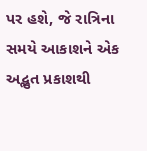પર હશે, જે રાત્રિના સમયે આકાશને એક અદ્ભુત પ્રકાશથી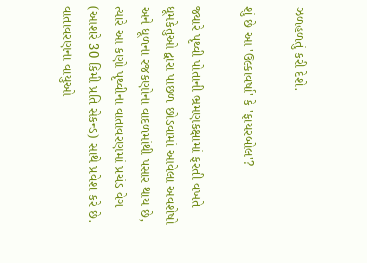ઝળહળતું કરી દેશે.

શું છે આ 'ઉલ્કાવર્ષા' કે 'ફાયરબોલ'?

જ્યારે પૃથ્વી પોતાની ભ્રમણકક્ષામાં ફરતી વખતે ધૂમકેતુઓ દ્વારા પાછળ છોડવામાં આવેલા અવશેષો અને ધૂળના રજકણોના વાદળમાંથી પસાર થાય છે, ત્યારે આ કણો પૃથ્વીના વાતાવરણમાં પ્રચંડ વેગ (આશરે 30 કિમી પ્રતિ સેકન્ડ) સાથે પ્રવેશ કરે છે. વાતાવરણના વાયુઓ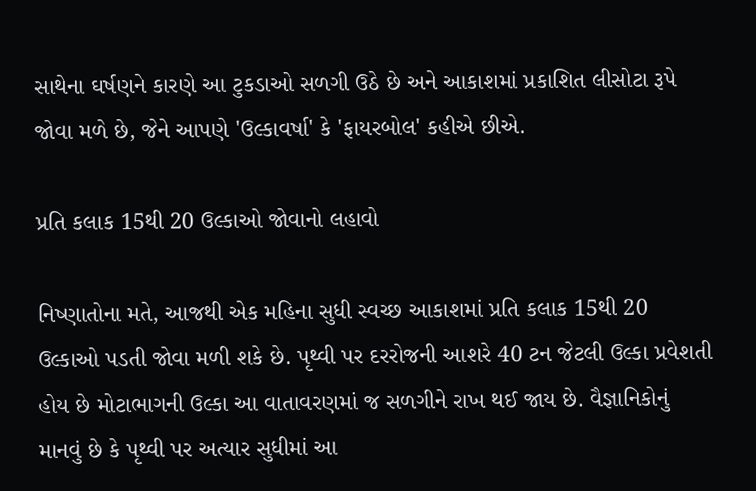સાથેના ઘર્ષણને કારણે આ ટુકડાઓ સળગી ઉઠે છે અને આકાશમાં પ્રકાશિત લીસોટા રૂપે જોવા મળે છે, જેને આપણે 'ઉલ્કાવર્ષા' કે 'ફાયરબોલ' કહીએ છીએ.

પ્રતિ કલાક 15થી 20 ઉલ્કાઓ જોવાનો લહાવો

નિષ્ણાતોના મતે, આજથી એક મહિના સુધી સ્વચ્છ આકાશમાં પ્રતિ કલાક 15થી 20 ઉલ્કાઓ પડતી જોવા મળી શકે છે. પૃથ્વી પર દરરોજની આશરે 40 ટન જેટલી ઉલ્કા પ્રવેશતી હોય છે મોટાભાગની ઉલ્કા આ વાતાવરણમાં જ સળગીને રાખ થઈ જાય છે. વૈજ્ઞાનિકોનું માનવું છે કે પૃથ્વી પર અત્યાર સુધીમાં આ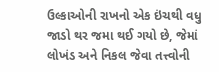ઉલ્કાઓની રાખનો એક ઇંચથી વધુ જાડો થર જમા થઈ ગયો છે, જેમાં લોખંડ અને નિકલ જેવા તત્ત્વોની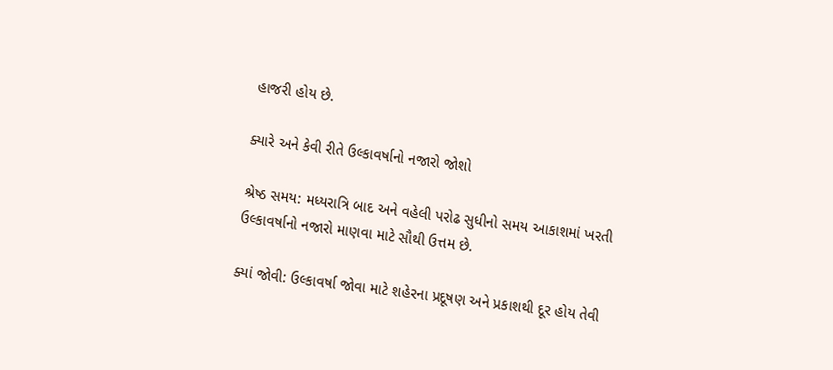હાજરી હોય છે.

ક્યારે અને કેવી રીતે ઉલ્કાવર્ષાનો નજારો જોશો

શ્રેષ્ઠ સમય: મધ્યરાત્રિ બાદ અને વહેલી પરોઢ સુધીનો સમય આકાશમાં ખરતી ઉલ્કાવર્ષાનો નજારો માણવા માટે સૌથી ઉત્તમ છે.

ક્યાં જોવી: ઉલ્કાવર્ષા જોવા માટે શહેરના પ્રદૂષણ અને પ્રકાશથી દૂર હોય તેવી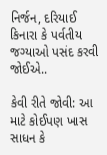નિર્જન, દરિયાઈ કિનારા કે પર્વતીય જગ્યાઓ પસંદ કરવી જોઈએ..

કેવી રીતે જોવી: આ માટે કોઈપણ ખાસ સાધન કે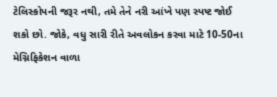ટેલિસ્કોપની જરૂર નથી, તમે તેને નરી આંખે પણ સ્પષ્ટ જોઈ શકો છો. જોકે, વધુ સારી રીતે અવલોકન કરવા માટે 10-50ના મેગ્નિફિકેશન વાળા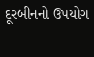દૂરબીનનો ઉપયોગ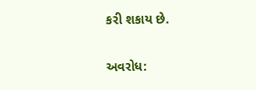કરી શકાય છે.

અવરોધ: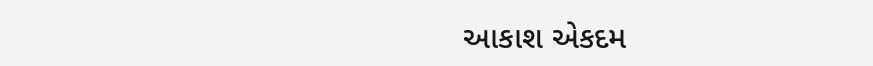આકાશ એકદમ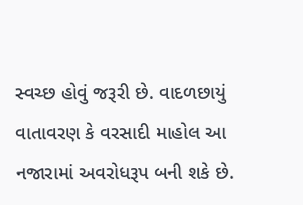સ્વચ્છ હોવું જરૂરી છે. વાદળછાયું વાતાવરણ કે વરસાદી માહોલ આ નજારામાં અવરોધરૂપ બની શકે છે.